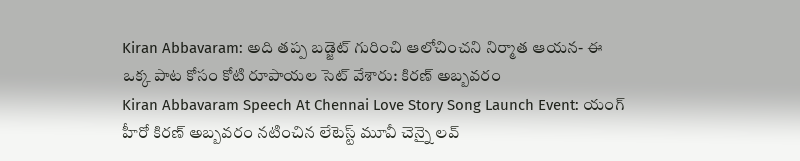Kiran Abbavaram: అది తప్ప బడ్జెట్ గురించి ఆలోచించని నిర్మాత ఆయన- ఈ ఒక్క పాట కోసం కోటి రూపాయల సెట్ వేశారు: కిరణ్ అబ్బవరం
Kiran Abbavaram Speech At Chennai Love Story Song Launch Event: యంగ్ హీరో కిరణ్ అబ్బవరం నటించిన లేటెస్ట్ మూవీ చెన్నై లవ్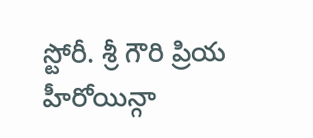స్టోరీ. శ్రీ గౌరి ప్రియ హీరోయిన్గా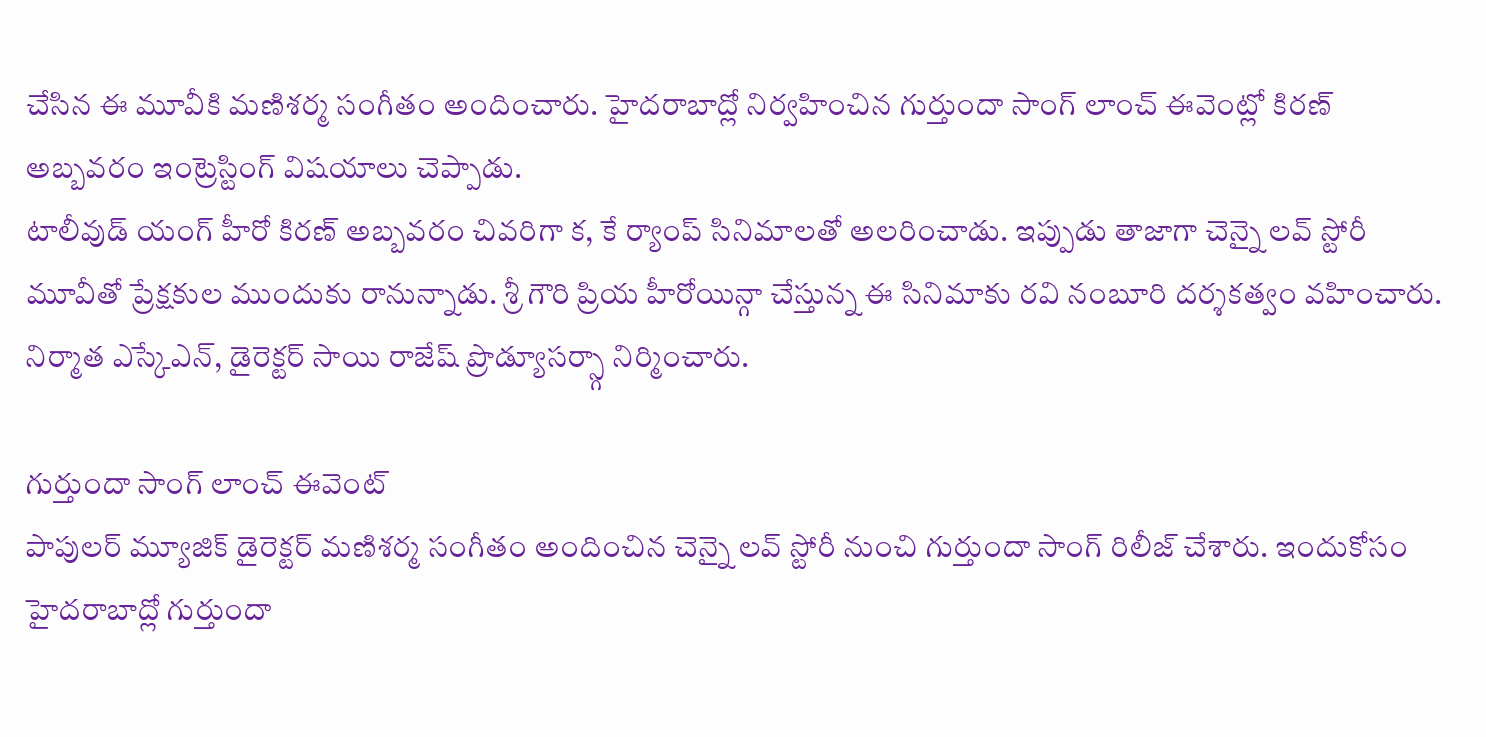చేసిన ఈ మూవీకి మణిశర్మ సంగీతం అందించారు. హైదరాబాద్లో నిర్వహించిన గుర్తుందా సాంగ్ లాంచ్ ఈవెంట్లో కిరణ్ అబ్బవరం ఇంట్రెస్టింగ్ విషయాలు చెప్పాడు.
టాలీవుడ్ యంగ్ హీరో కిరణ్ అబ్బవరం చివరిగా క, కే ర్యాంప్ సినిమాలతో అలరించాడు. ఇప్పుడు తాజాగా చెన్నై లవ్ స్టోరీ మూవీతో ప్రేక్షకుల ముందుకు రానున్నాడు. శ్రీ గౌరి ప్రియ హీరోయిన్గా చేస్తున్న ఈ సినిమాకు రవి నంబూరి దర్శకత్వం వహించారు. నిర్మాత ఎస్కేఎన్, డైరెక్టర్ సాయి రాజేష్ ప్రొడ్యూసర్స్గా నిర్మించారు.

గుర్తుందా సాంగ్ లాంచ్ ఈవెంట్
పాపులర్ మ్యూజిక్ డైరెక్టర్ మణిశర్మ సంగీతం అందించిన చెన్నై లవ్ స్టోరీ నుంచి గుర్తుందా సాంగ్ రిలీజ్ చేశారు. ఇందుకోసం హైదరాబాద్లో గుర్తుందా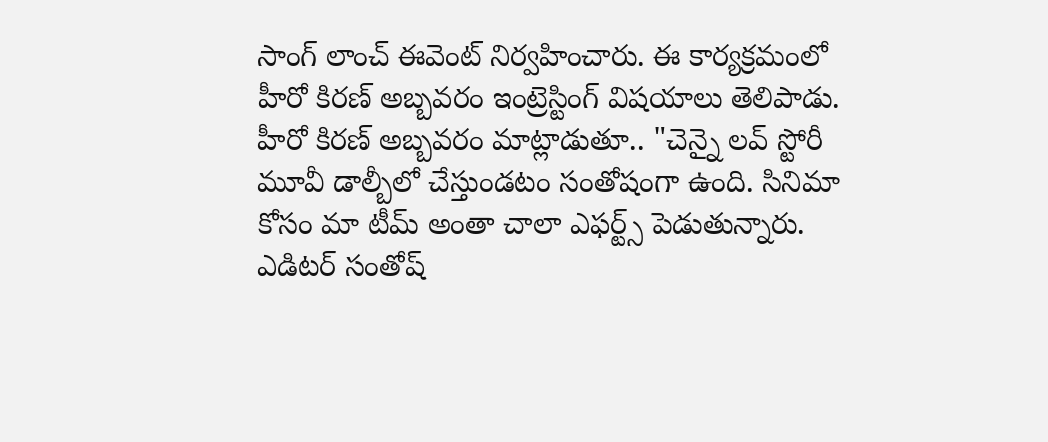సాంగ్ లాంచ్ ఈవెంట్ నిర్వహించారు. ఈ కార్యక్రమంలో హీరో కిరణ్ అబ్బవరం ఇంట్రెస్టింగ్ విషయాలు తెలిపాడు.
హీరో కిరణ్ అబ్బవరం మాట్లాడుతూ.. "చెన్నై లవ్ స్టోరీ మూవీ డాల్బీలో చేస్తుండటం సంతోషంగా ఉంది. సినిమా కోసం మా టీమ్ అంతా చాలా ఎఫర్ట్స్ పెడుతున్నారు. ఎడిటర్ సంతోష్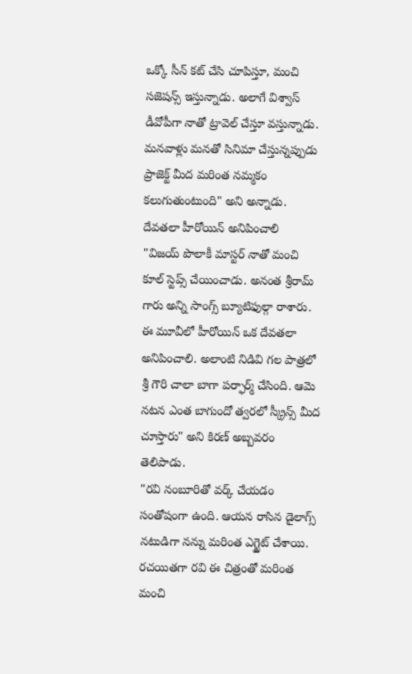ఒక్కో సీన్ కట్ చేసి చూపిస్తూ, మంచి సజెషన్స్ ఇస్తున్నాడు. అలాగే విశ్వాస్ డీవోపీగా నాతో ట్రావెల్ చేస్తూ వస్తున్నాడు. మనవాళ్లు మనతో సినిమా చేస్తున్నప్పుడు ప్రాజెక్ట్ మీద మరింత నమ్మకం కలుగుతుంటుంది" అని అన్నాడు.
దేవతలా హీరోయిన్ అనిపించాలి
"విజయ్ పొలాకీ మాస్టర్ నాతో మంచి కూల్ స్టెప్స్ చేయించాడు. అనంత శ్రీరామ్ గారు అన్ని సాంగ్స్ బ్యూటిఫుల్గా రాశారు. ఈ మూవీలో హీరోయిన్ ఒక దేవతలా అనిపించాలి. అలాంటి నిడివి గల పాత్రలో శ్రీ గౌరి చాలా బాగా పర్ఫార్మ్ చేసింది. ఆమె నటన ఎంత బాగుందో త్వరలో స్క్రీన్స్ మీద చూస్తారు" అని కిరణ్ అబ్బవరం తెలిపాడు.
"రవి నంబూరితో వర్క్ చేయడం సంతోషంగా ఉంది. ఆయన రాసిన డైలాగ్స్ నటుడిగా నన్ను మరింత ఎగ్జైట్ చేశాయి. రచయితగా రవి ఈ చిత్రంతో మరింత మంచి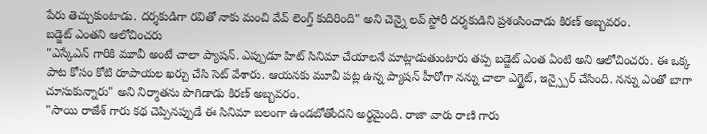పేరు తెచ్చుకుంటాడు. దర్శకుడిగా రవితో నాకు మంచి వేవ్ లెంగ్త్ కుదిరింది" అని చెన్నై లవ్ స్టోరీ దర్శకుడిని ప్రశంసించాడు కిరణ్ అబ్బవరం.
బడ్జెట్ ఎంతని ఆలోచించరు
"ఎస్కేఎన్ గారికి మూవీ అంటే చాలా ప్యాషన్. ఎప్పుడూ హిట్ సినిమా చేయాలనే మాట్లాడుతుంటారు తప్ప బడ్జెట్ ఎంత ఏంటి అని ఆలోచించరు. ఈ ఒక్క పాట కోసం కోటి రూపాయల ఖర్చు చేసి సెట్ వేశారు. ఆయనకు మూవీ పట్ల ఉన్న ప్యాషన్ హీరోగా నన్ను చాలా ఎగ్జైట్, ఇన్స్పైర్ చేసింది. నన్ను ఎంతో బాగా చూసుకున్నారు" అని నిర్మాతను పొగిడాడు కిరణ్ అబ్బవరం.
"సాయి రాజేశ్ గారు కథ చెప్పినప్పుడే ఈ సినిమా బలంగా ఉండబోతోందని అర్థమైంది. రాజా వారు రాణి గారు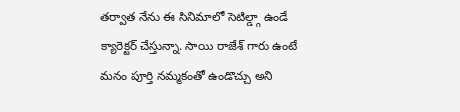తర్వాత నేను ఈ సినిమాలో సెటిల్డ్గా ఉండే క్యారెక్టర్ చేస్తున్నా. సాయి రాజేశ్ గారు ఉంటే మనం పూర్తి నమ్మకంతో ఉండొచ్చు అని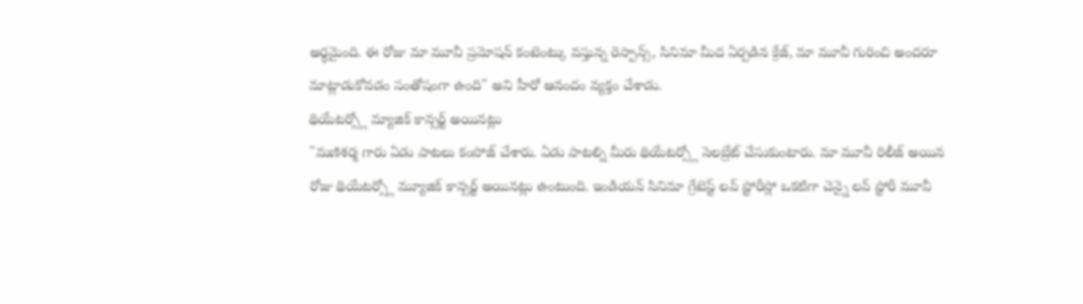అర్థమైంది. ఈ రోజు మా మూవీ ప్రమోషన్ కంటెంట్కు వస్తున్న రెస్పాన్స్, సినిమా మీద ఏర్పడిన క్రేజ్, మా మూవీ గురించి అందరూ మాట్లాడుకోవడం సంతోషంగా ఉంది" అని హీరో ఆనందం వ్యక్తం చేశాడు.
థియేటర్స్లో మ్యాజిక్ కాన్సర్ట్ అయినట్లు
"మణిశర్మ గారు ఏడు పాటలు కంపోజ్ చేశారు. ఏడు పాటల్ని మీరు థియేటర్స్లో సెలబ్రేట్ చేసుకుంటారు. మా మూవీ రిలీజ్ అయిన రోజు థియేటర్స్లో మ్యూజిక్ కాన్సర్ట్ అయినట్లు ఉంటుంది. ఇండియన్ సినిమా గ్రేటెస్ట్ లవ్ స్టోరీస్లో ఒకటిగా చెన్నై లవ్ స్టోరీ మూవీ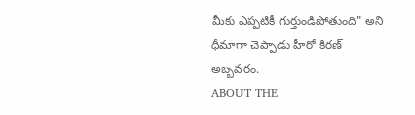మీకు ఎప్పటికీ గుర్తుండిపోతుంది" అని ధీమాగా చెప్పాడు హీరో కిరణ్ అబ్బవరం.
ABOUT THE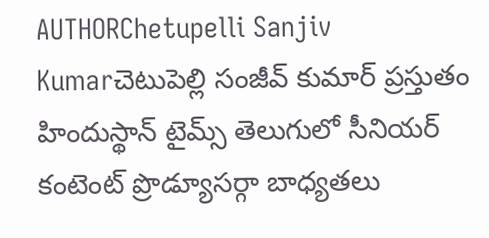AUTHORChetupelli Sanjiv Kumarచెటుపెల్లి సంజీవ్ కుమార్ ప్రస్తుతం హిందుస్థాన్ టైమ్స్ తెలుగులో సీనియర్ కంటెంట్ ప్రొడ్యూసర్గా బాధ్యతలు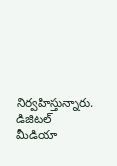నిర్వహిస్తున్నారు. డిజిటల్ మీడియా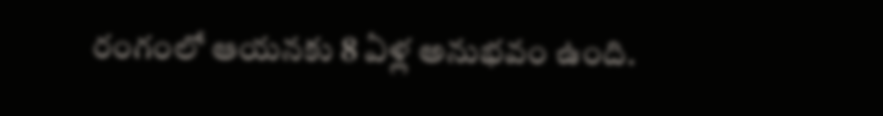రంగంలో ఆయనకు 8 ఏళ్ల అనుభవం ఉంది.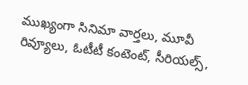ముఖ్యంగా సినిమా వార్తలు, మూవీ రివ్యూలు, ఓటీటీ కంటెంట్, సీరియల్స్,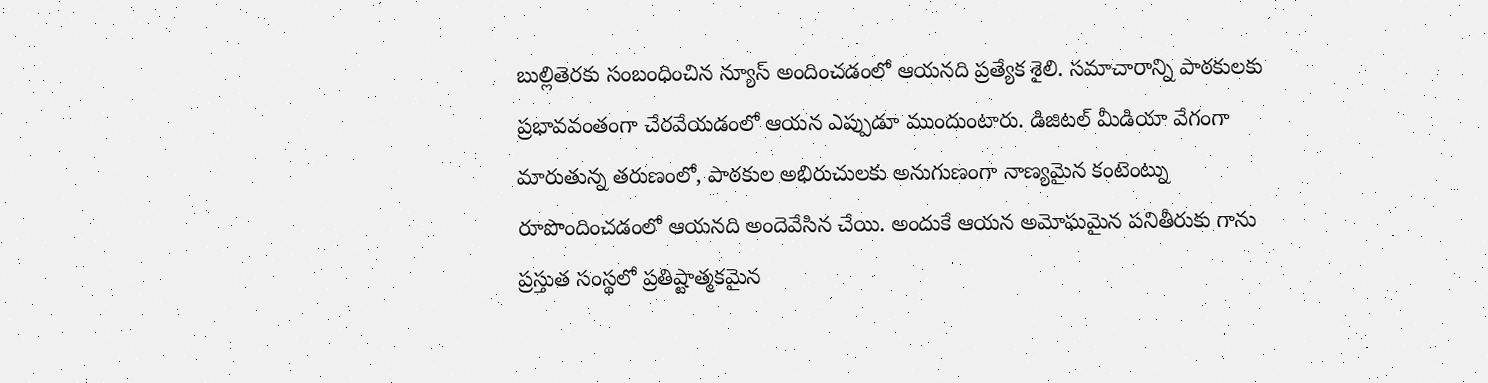బుల్లితెరకు సంబంధించిన న్యూస్ అందించడంలో ఆయనది ప్రత్యేక శైలి. సమాచారాన్ని పాఠకులకు ప్రభావవంతంగా చేరవేయడంలో ఆయన ఎప్పుడూ ముందుంటారు. డిజిటల్ మీడియా వేగంగా మారుతున్న తరుణంలో, పాఠకుల అభిరుచులకు అనుగుణంగా నాణ్యమైన కంటెంట్ను రూపొందించడంలో ఆయనది అందెవేసిన చేయి. అందుకే ఆయన అమోఘమైన పనితీరుకు గాను ప్రస్తుత సంస్థలో ప్రతిష్టాత్మకమైన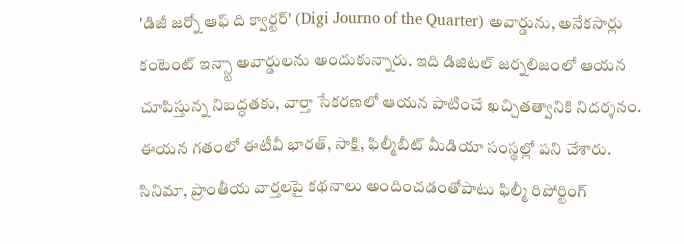'డిజీ జర్నో ఆఫ్ ది క్వార్టర్' (Digi Journo of the Quarter) అవార్డును, అనేకసార్లు కంటెంట్ ఇన్స్టా అవార్డులను అందుకున్నారు. ఇది డిజిటల్ జర్నలిజంలో ఆయన చూపిస్తున్న నిబద్ధతకు, వార్తా సేకరణలో ఆయన పాటించే ఖచ్చితత్వానికి నిదర్శనం. ఈయన గతంలో ఈటీవీ భారత్, సాక్షి, ఫిల్మీబీట్ మీడియా సంస్థల్లో పని చేశారు. సినిమా, ప్రాంతీయ వార్తలపై కథనాలు అందించడంతోపాటు ఫిల్మీ రిపోర్టింగ్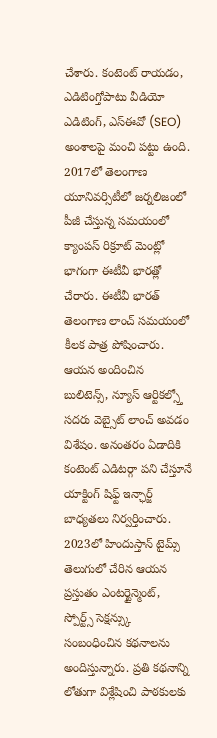చేశారు. కంటెంట్ రాయడం, ఎడిటింగ్తోపాటు వీడియో ఎడిటింగ్, ఎస్ఈవో (SEO) అంశాలపై మంచి పట్టు ఉంది. 2017లో తెలంగాణ యూనివర్సిటీలో జర్నలిజంలో పీజీ చేస్తున్న సమయంలో క్యాంపస్ రిక్రూట్ మెంట్లో భాగంగా ఈటీవీ భారత్లో చేరారు. ఈటీవీ భారత్ తెలంగాణ లాంచ్ సమయంలో కీలక పాత్ర పోషించారు. ఆయన అందించిన బులిటెన్స్, న్యూస్ ఆర్టికల్స్తో సదరు వెబ్సైట్ లాంచ్ అవడం విశేషం. అనంతరం ఏడాదికి కంటెంట్ ఎడిటర్గా పని చేస్తూనే యాక్టింగ్ షిఫ్ట్ ఇన్ఛార్జ్ బాధ్యతలు నిర్వర్తించారు. 2023లో హిందుస్తాన్ టైమ్స్ తెలుగులో చేరిన ఆయన ప్రస్తుతం ఎంటర్టైన్మెంట్, స్పోర్ట్స్ సెక్షన్స్కు సంబంధించిన కథనాలను అందిస్తున్నారు. ప్రతి కథనాన్ని లోతుగా విశ్లేషించి పాఠకులకు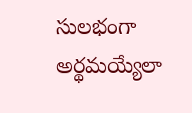సులభంగా అర్థమయ్యేలా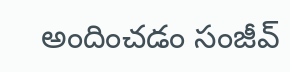అందించడం సంజీవ్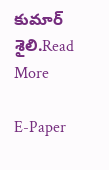కుమార్ శైలి.Read More

E-Paper